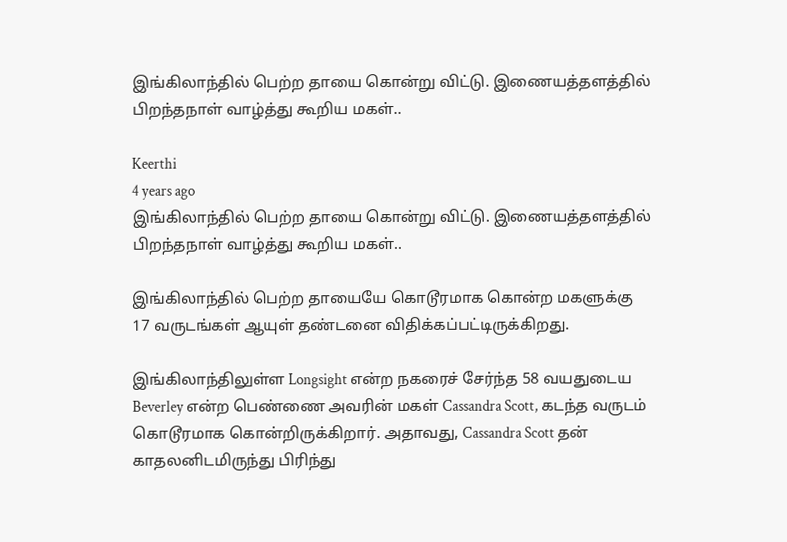இங்கிலாந்தில் பெற்ற தாயை கொன்று விட்டு. இணையத்தளத்தில் பிறந்தநாள் வாழ்த்து கூறிய மகள்..

Keerthi
4 years ago
இங்கிலாந்தில் பெற்ற தாயை கொன்று விட்டு. இணையத்தளத்தில் பிறந்தநாள் வாழ்த்து கூறிய மகள்..

இங்கிலாந்தில் பெற்ற தாயையே கொடூரமாக கொன்ற மகளுக்கு 17 வருடங்கள் ஆயுள் தண்டனை விதிக்கப்பட்டிருக்கிறது.

இங்கிலாந்திலுள்ள Longsight என்ற நகரைச் சேர்ந்த 58 வயதுடைய Beverley என்ற பெண்ணை அவரின் மகள் Cassandra Scott, கடந்த வருடம் கொடூரமாக கொன்றிருக்கிறார். அதாவது, Cassandra Scott தன் காதலனிடமிருந்து பிரிந்து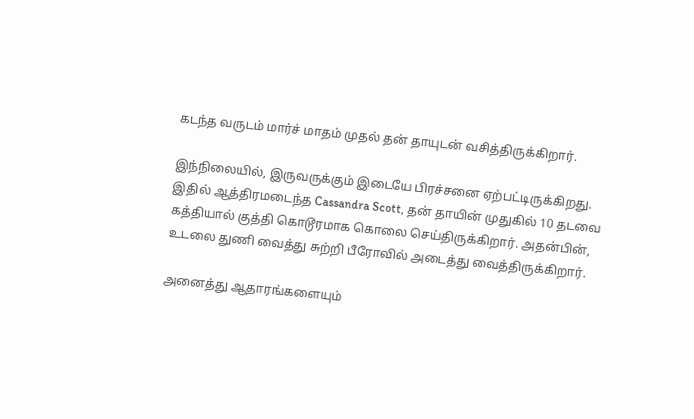கடந்த வருடம் மார்ச் மாதம் முதல் தன் தாயுடன் வசித்திருக்கிறார்.

இந்நிலையில், இருவருக்கும் இடையே பிரச்சனை ஏற்பட்டிருக்கிறது. இதில் ஆத்திரமடைந்த Cassandra Scott, தன் தாயின் முதுகில் 10 தடவை கத்தியால் குத்தி கொடூரமாக கொலை செய்திருக்கிறார். அதன்பின், உடலை துணி வைத்து சுற்றி பீரோவில் அடைத்து வைத்திருக்கிறார்.

அனைத்து ஆதாரங்களையும்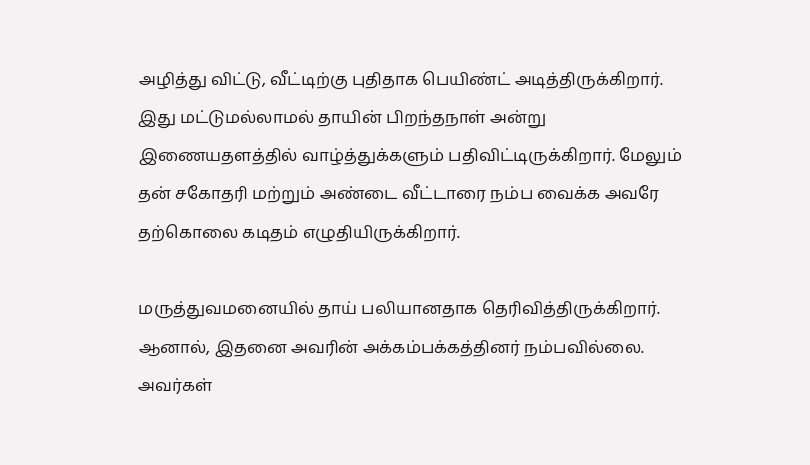அழித்து விட்டு, வீட்டிற்கு புதிதாக பெயிண்ட் அடித்திருக்கிறார். இது மட்டுமல்லாமல் தாயின் பிறந்தநாள் அன்று இணையதளத்தில் வாழ்த்துக்களும் பதிவிட்டிருக்கிறார். மேலும் தன் சகோதரி மற்றும் அண்டை வீட்டாரை நம்ப வைக்க அவரே தற்கொலை கடிதம் எழுதியிருக்கிறார்.

மருத்துவமனையில் தாய் பலியானதாக தெரிவித்திருக்கிறார். ஆனால், இதனை அவரின் அக்கம்பக்கத்தினர் நம்பவில்லை. அவர்கள்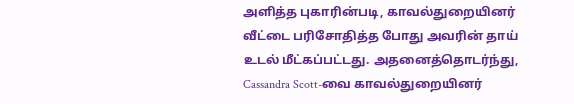அளித்த புகாரின்படி, காவல்துறையினர் வீட்டை பரிசோதித்த போது அவரின் தாய் உடல் மீட்கப்பட்டது. அதனைத்தொடர்ந்து, Cassandra Scott-வை காவல்துறையினர்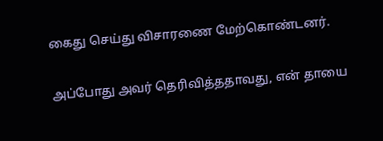கைது செய்து விசாரணை மேற்கொண்டனர்.

அப்போது அவர் தெரிவித்ததாவது, என் தாயை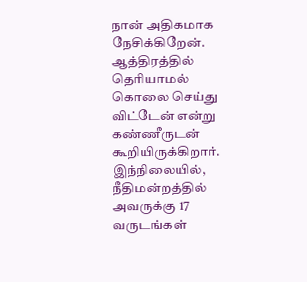நான் அதிகமாக நேசிக்கிறேன். ஆத்திரத்தில் தெரியாமல் கொலை செய்து விட்டேன் என்று கண்ணீருடன் கூறியிருக்கிறார். இந்நிலையில், நீதிமன்றத்தில் அவருக்கு 17 வருடங்கள்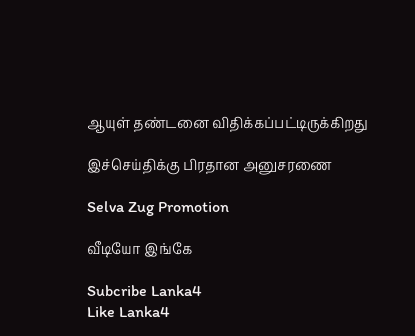ஆயுள் தண்டனை விதிக்கப்பட்டிருக்கிறது

இச்செய்திக்கு பிரதான அனுசரணை

Selva Zug Promotion

வீடியோ இங்கே

Subcribe Lanka4
Like Lanka4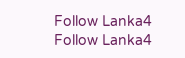Follow Lanka4
Follow Lanka4